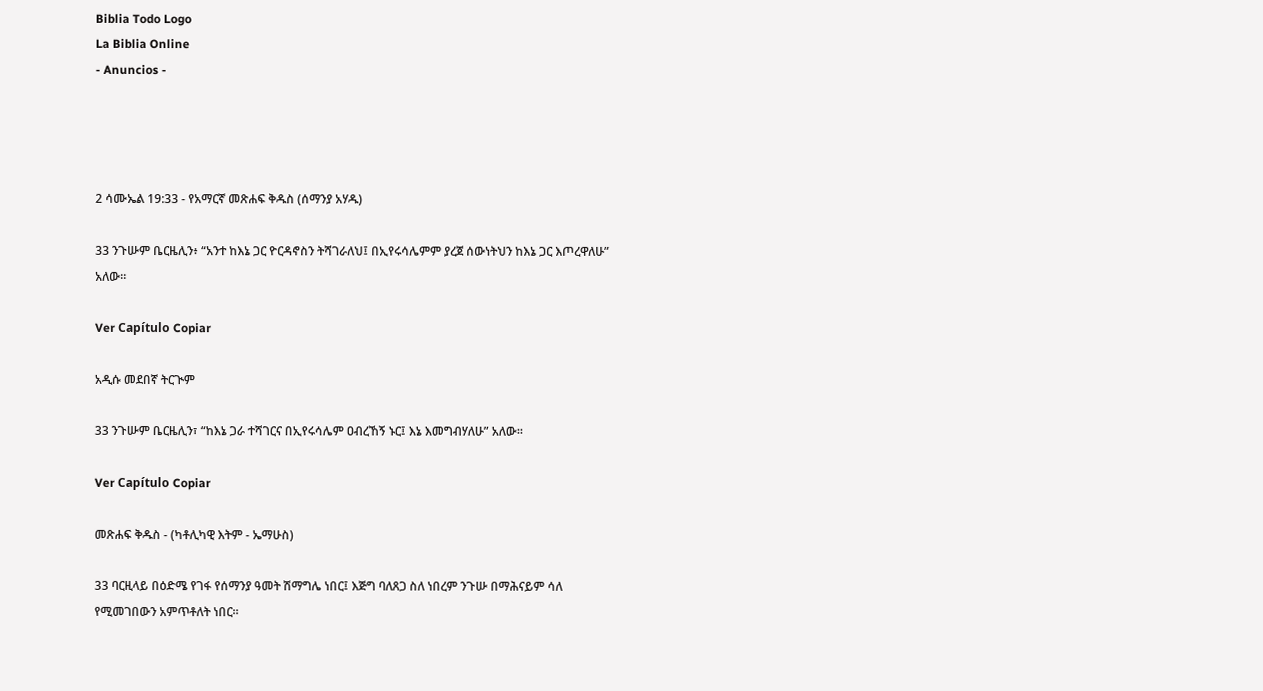Biblia Todo Logo
La Biblia Online
- Anuncios -




2 ሳሙኤል 19:33 - የአማርኛ መጽሐፍ ቅዱስ (ሰማንያ አሃዱ)

33 ንጉሡም ቤርዜሊን፥ “አንተ ከእኔ ጋር ዮርዳኖስን ትሻገራለህ፤ በኢየሩሳሌምም ያረጀ ሰውነትህን ከእኔ ጋር እጦረዋለሁ” አለው።

Ver Capítulo Copiar

አዲሱ መደበኛ ትርጒም

33 ንጉሡም ቤርዜሊን፣ “ከእኔ ጋራ ተሻገርና በኢየሩሳሌም ዐብረኸኝ ኑር፤ እኔ እመግብሃለሁ” አለው።

Ver Capítulo Copiar

መጽሐፍ ቅዱስ - (ካቶሊካዊ እትም - ኤማሁስ)

33 ባርዚላይ በዕድሜ የገፋ የሰማንያ ዓመት ሽማግሌ ነበር፤ እጅግ ባለጸጋ ስለ ነበረም ንጉሡ በማሕናይም ሳለ የሚመገበውን አምጥቶለት ነበር።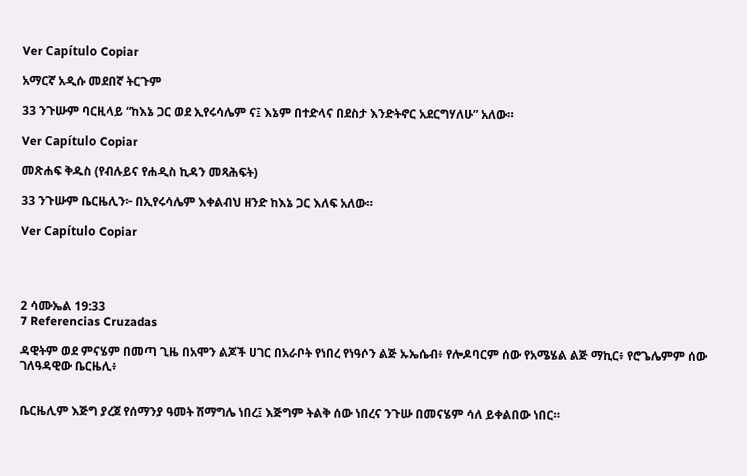Ver Capítulo Copiar

አማርኛ አዲሱ መደበኛ ትርጉም

33 ንጉሡም ባርዚላይ “ከእኔ ጋር ወደ ኢየሩሳሌም ና፤ እኔም በተድላና በደስታ እንድትኖር አደርግሃለሁ” አለው።

Ver Capítulo Copiar

መጽሐፍ ቅዱስ (የብሉይና የሐዲስ ኪዳን መጻሕፍት)

33 ንጉሡም ቤርዜሊን፦ በኢየሩሳሌም እቀልብህ ዘንድ ከእኔ ጋር እለፍ አለው።

Ver Capítulo Copiar




2 ሳሙኤል 19:33
7 Referencias Cruzadas

ዳዊትም ወደ ምናሄም በመጣ ጊዜ በአሞን ልጆች ሀገር በአራቦት የነበረ የነዓሶን ልጅ ኡኤሴብ፥ የሎዶባርም ሰው የአሜሄል ልጅ ማኪር፥ የሮጌሌምም ሰው ገለዓዳዊው ቤርዜሊ፥


ቤርዜሊም እጅግ ያረጀ የሰማንያ ዓመት ሽማግሌ ነበረ፤ እጅግም ትልቅ ሰው ነበረና ንጉሡ በመናሄም ሳለ ይቀልበው ነበር።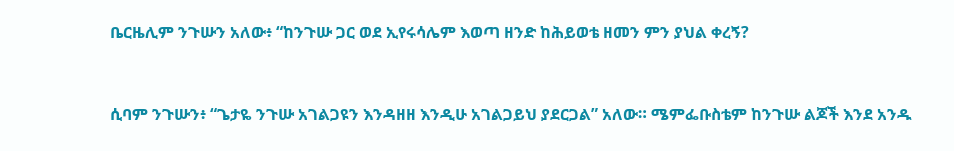ቤርዜሊም ንጉሡን አለው፥ “ከንጉሡ ጋር ወደ ኢየሩሳሌም እወጣ ዘንድ ከሕይወቴ ዘመን ምን ያህል ቀረኝ?


ሲባም ንጉሡን፥ “ጌታዬ ንጉሡ አገልጋዩን እንዳዘዘ እንዲሁ አገልጋይህ ያደርጋል” አለው። ሜምፌቡስቴም ከንጉሡ ልጆች እንደ አንዱ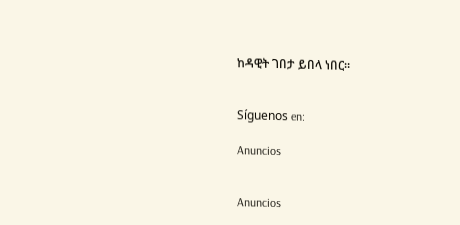ከዳዊት ገበታ ይበላ ነበር።


Síguenos en:

Anuncios


Anuncios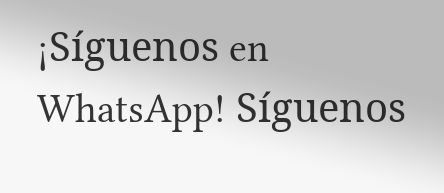¡Síguenos en WhatsApp! Síguenos